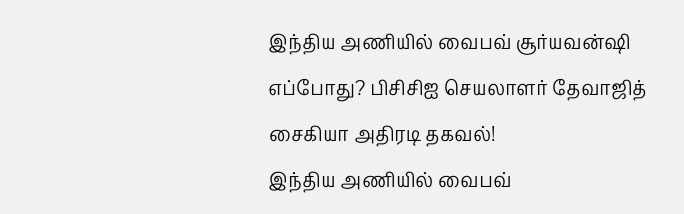இந்திய அணியில் வைபவ் சூர்யவன்ஷி எப்போது? பிசிசிஐ செயலாளர் தேவாஜித் சைகியா அதிரடி தகவல்!
இந்திய அணியில் வைபவ்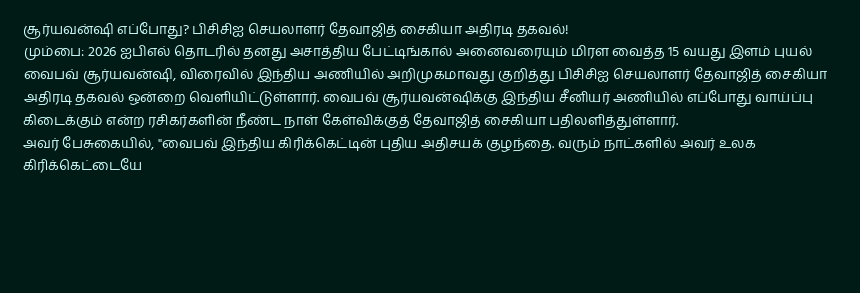சூர்யவன்ஷி எப்போது? பிசிசிஐ செயலாளர் தேவாஜித் சைகியா அதிரடி தகவல்!
மும்பை: 2026 ஐபிஎல் தொடரில் தனது அசாத்திய பேட்டிங்கால் அனைவரையும் மிரள வைத்த 15 வயது இளம் புயல் வைபவ் சூர்யவன்ஷி, விரைவில் இந்திய அணியில் அறிமுகமாவது குறித்து பிசிசிஐ செயலாளர் தேவாஜித் சைகியா அதிரடி தகவல் ஒன்றை வெளியிட்டுள்ளார். வைபவ் சூர்யவன்ஷிக்கு இந்திய சீனியர் அணியில் எப்போது வாய்ப்பு கிடைக்கும் என்ற ரசிகர்களின் நீண்ட நாள் கேள்விக்குத் தேவாஜித் சைகியா பதிலளித்துள்ளார்.
அவர் பேசுகையில், "வைபவ் இந்திய கிரிக்கெட்டின் புதிய அதிசயக் குழந்தை. வரும் நாட்களில் அவர் உலக கிரிக்கெட்டையே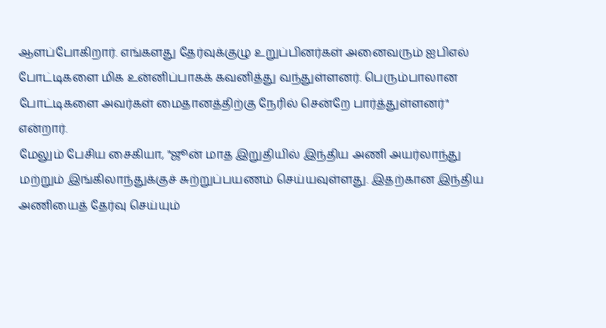ஆளப்போகிறார். எங்களது தேர்வுக்குழு உறுப்பினர்கள் அனைவரும் ஐபிஎல் போட்டிகளை மிக உன்னிப்பாகக் கவனித்து வந்துள்ளனர். பெரும்பாலான போட்டிகளை அவர்கள் மைதானத்திற்கு நேரில் சென்றே பார்த்துள்ளனர்" என்றார்.
மேலும் பேசிய சைகியா, "ஜூன் மாத இறுதியில் இந்திய அணி அயர்லாந்து மற்றும் இங்கிலாந்துக்குச் சுற்றுப்பயணம் செய்யவுள்ளது. இதற்கான இந்திய அணியைத் தேர்வு செய்யும்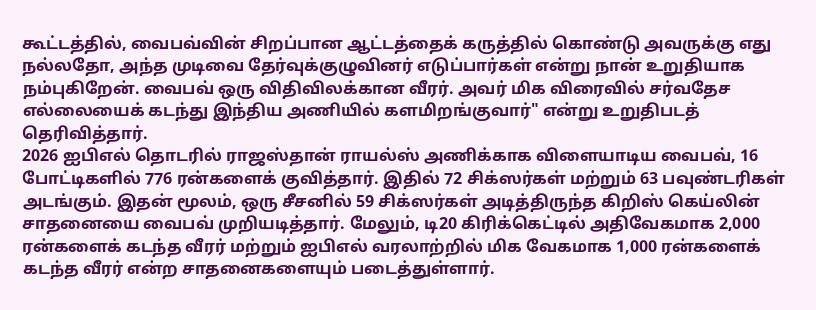கூட்டத்தில், வைபவ்வின் சிறப்பான ஆட்டத்தைக் கருத்தில் கொண்டு அவருக்கு எது நல்லதோ, அந்த முடிவை தேர்வுக்குழுவினர் எடுப்பார்கள் என்று நான் உறுதியாக நம்புகிறேன். வைபவ் ஒரு விதிவிலக்கான வீரர். அவர் மிக விரைவில் சர்வதேச எல்லையைக் கடந்து இந்திய அணியில் களமிறங்குவார்" என்று உறுதிபடத் தெரிவித்தார்.
2026 ஐபிஎல் தொடரில் ராஜஸ்தான் ராயல்ஸ் அணிக்காக விளையாடிய வைபவ், 16 போட்டிகளில் 776 ரன்களைக் குவித்தார். இதில் 72 சிக்ஸர்கள் மற்றும் 63 பவுண்டரிகள் அடங்கும். இதன் மூலம், ஒரு சீசனில் 59 சிக்ஸர்கள் அடித்திருந்த கிறிஸ் கெய்லின் சாதனையை வைபவ் முறியடித்தார். மேலும், டி20 கிரிக்கெட்டில் அதிவேகமாக 2,000 ரன்களைக் கடந்த வீரர் மற்றும் ஐபிஎல் வரலாற்றில் மிக வேகமாக 1,000 ரன்களைக் கடந்த வீரர் என்ற சாதனைகளையும் படைத்துள்ளார்.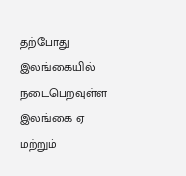தற்போது இலங்கையில் நடைபெறவுள்ள இலங்கை ஏ மற்றும்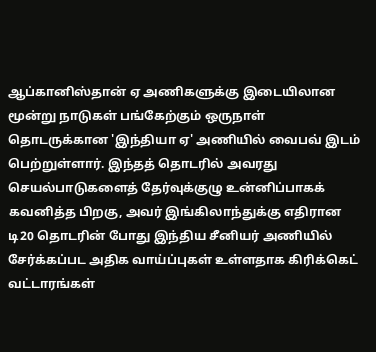ஆப்கானிஸ்தான் ஏ அணிகளுக்கு இடையிலான மூன்று நாடுகள் பங்கேற்கும் ஒருநாள் தொடருக்கான 'இந்தியா ஏ' அணியில் வைபவ் இடம் பெற்றுள்ளார். இந்தத் தொடரில் அவரது செயல்பாடுகளைத் தேர்வுக்குழு உன்னிப்பாகக் கவனித்த பிறகு, அவர் இங்கிலாந்துக்கு எதிரான டி20 தொடரின் போது இந்திய சீனியர் அணியில் சேர்க்கப்பட அதிக வாய்ப்புகள் உள்ளதாக கிரிக்கெட் வட்டாரங்கள்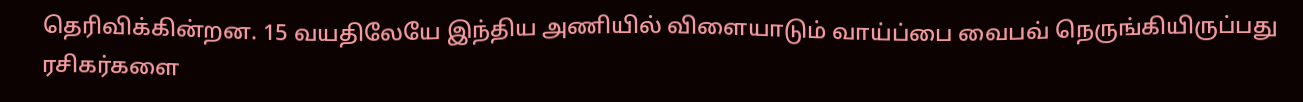தெரிவிக்கின்றன. 15 வயதிலேயே இந்திய அணியில் விளையாடும் வாய்ப்பை வைபவ் நெருங்கியிருப்பது ரசிகர்களை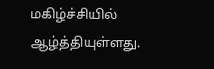மகிழ்ச்சியில் ஆழ்த்தியுள்ளது.